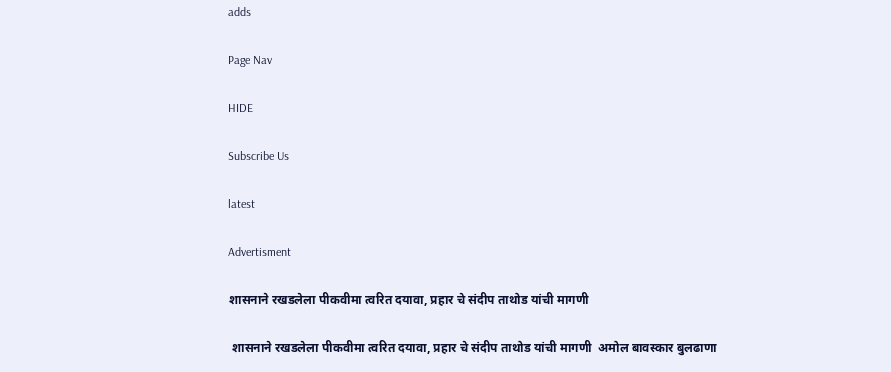adds

Page Nav

HIDE

Subscribe Us

latest

Advertisment

शासनाने रखडलेला पीकवीमा त्वरित दयावा, प्रहार चे संदीप ताथोड यांची मागणी

 शासनाने रखडलेला पीकवीमा त्वरित दयावा, प्रहार चे संदीप ताथोड यांची मागणी  अमोल बावस्कार बुलढाणा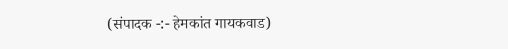(संपादक -:- हेमकांत गायकवाड)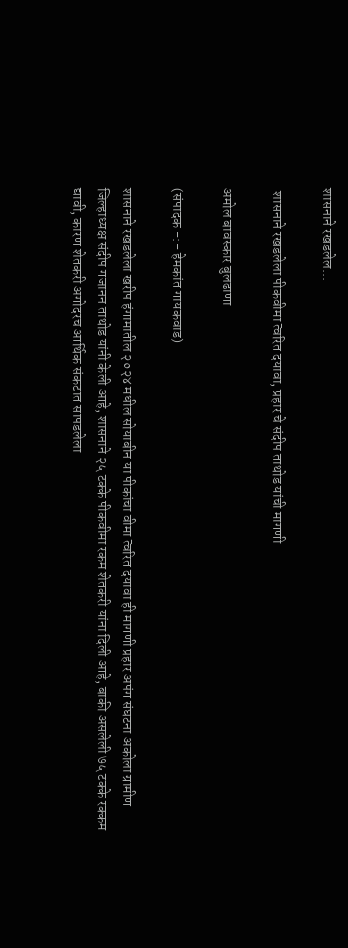शासनाने रखडलेल...

 शासनाने रखडलेला पीकवीमा त्वरित दयावा, प्रहार चे संदीप ताथोड यांची मागणी

अमोल बावस्कार बुलढाणा

(संपादक -:- हेमकांत गायकवाड)

शासनाने रखडलेला खरीप हंगामातील २०२४ मधील सोयाबीन या पीकांचा वीमा त्वरित दयावा ही मागणी प्रहार अपंग संघटना अकोला ग्रामीण जिल्हाध्यक्ष संदीप गजानन ताथोड यांनी केली आहे, शासनाने २५ टक्के पीकवीमा रकम शेतकरी यांना दिली आहे, बाकी असलेली ७५ टक्के रक्कम द्यावी, कारण शेतकरी अगोदरच आर्थिक संकटात सापडलेला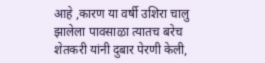आहे ,कारण या वर्षी उशिरा चालु झालेला पावसाऴा त्यातच बरेच शेतकरी यांनी दुबार पेरणी केली,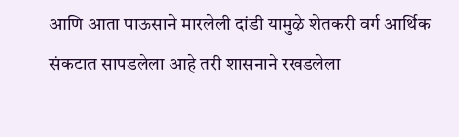आणि आता पाऊसाने मारलेली दांडी यामुऴे शेतकरी वर्ग आर्थिक संकटात सापडलेला आहे तरी शासनाने रखडलेला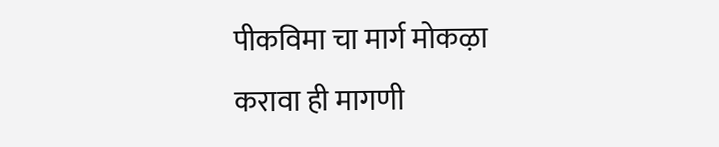पीकविमा चा मार्ग मोकऴा करावा ही मागणी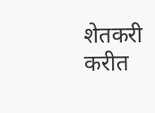शेतकरी करीत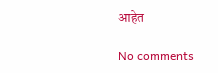आहेत

No comments